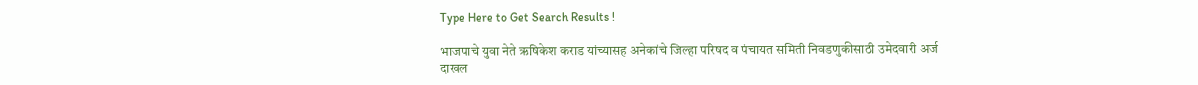Type Here to Get Search Results !

भाजपाचे युवा नेते ऋषिकेश कराड यांच्यासह अनेकांचे जिल्हा परिषद व पंचायत समिती निवडणुकीसाठी उमेदवारी अर्ज दाखल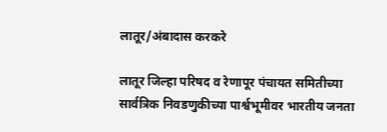लातूर/अंबादास करकरे

लातूर जिल्हा परिषद व रेणापूर पंचायत समितीच्या सार्वत्रिक निवडणुकीच्या पार्श्वभूमीवर भारतीय जनता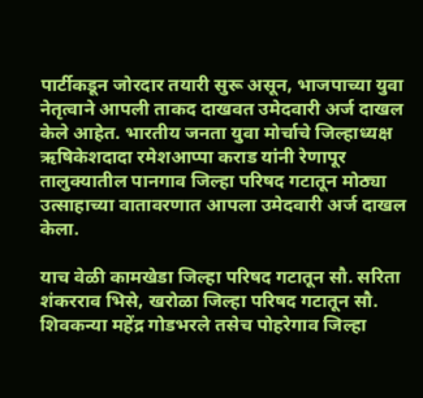पार्टीकडून जोरदार तयारी सुरू असून, भाजपाच्या युवा नेतृत्वाने आपली ताकद दाखवत उमेदवारी अर्ज दाखल केले आहेत. भारतीय जनता युवा मोर्चाचे जिल्हाध्यक्ष ऋषिकेशदादा रमेशआप्पा कराड यांनी रेणापूर तालुक्यातील पानगाव जिल्हा परिषद गटातून मोठ्या उत्साहाच्या वातावरणात आपला उमेदवारी अर्ज दाखल केला.

याच वेळी कामखेडा जिल्हा परिषद गटातून सौ. सरिता शंकरराव भिसे, खरोळा जिल्हा परिषद गटातून सौ. शिवकन्या महेंद्र गोडभरले तसेच पोहरेगाव जिल्हा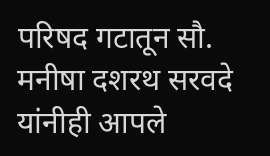परिषद गटातून सौ. मनीषा दशरथ सरवदे यांनीही आपले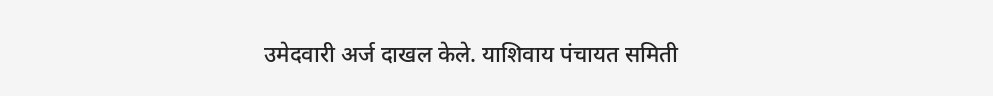उमेदवारी अर्ज दाखल केले. याशिवाय पंचायत समिती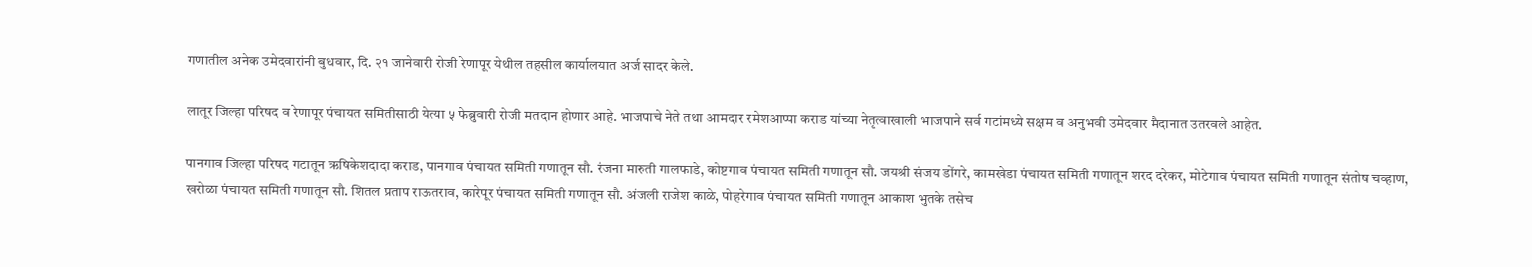गणातील अनेक उमेदवारांनी बुधवार, दि. २१ जानेवारी रोजी रेणापूर येथील तहसील कार्यालयात अर्ज सादर केले.

लातूर जिल्हा परिषद व रेणापूर पंचायत समितीसाठी येत्या ५ फेब्रुवारी रोजी मतदान होणार आहे. भाजपाचे नेते तथा आमदार रमेशआप्पा कराड यांच्या नेतृत्वाखाली भाजपाने सर्व गटांमध्ये सक्षम व अनुभवी उमेदवार मैदानात उतरवले आहेत.

पानगाव जिल्हा परिषद गटातून ऋषिकेशदादा कराड, पानगाव पंचायत समिती गणातून सौ. रंजना मारुती गालफाडे, कोष्टगाव पंचायत समिती गणातून सौ. जयश्री संजय डोंगरे, कामखेडा पंचायत समिती गणातून शरद दरेकर, मोटेगाव पंचायत समिती गणातून संतोष चव्हाण, खरोळा पंचायत समिती गणातून सौ. शितल प्रताप राऊतराव, कारेपूर पंचायत समिती गणातून सौ. अंजली राजेश काळे, पोहरेगाव पंचायत समिती गणातून आकाश भुतके तसेच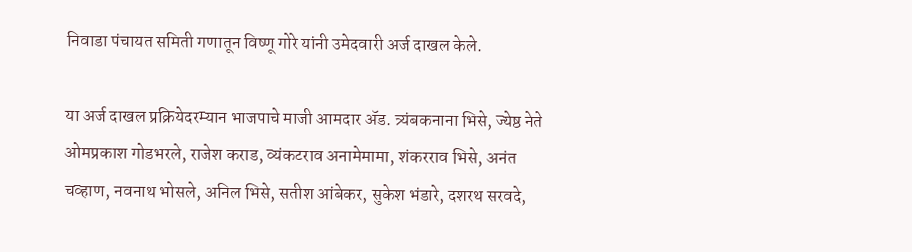निवाडा पंचायत समिती गणातून विष्णू गोरे यांनी उमेदवारी अर्ज दाखल केले.

या अर्ज दाखल प्रक्रियेदरम्यान भाजपाचे माजी आमदार ॲड. त्र्यंबकनाना भिसे, ज्येष्ठ नेते ओमप्रकाश गोडभरले, राजेश कराड, व्यंकटराव अनामेमामा, शंकरराव भिसे, अनंत चव्हाण, नवनाथ भोसले, अनिल भिसे, सतीश आंबेकर, सुकेश भंडारे, दशरथ सरवदे,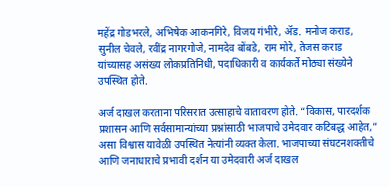महेंद्र गोडभरले, अभिषेक आकनगिरे, विजय गंभीरे, ॲड. मनोज कराड, सुनील चेवले, रवींद्र नागरगोजे, नामदेव बोंबडे, राम मोरे, तेजस कराड यांच्यासह असंख्य लोकप्रतिनिधी, पदाधिकारी व कार्यकर्ते मोठ्या संख्येने उपस्थित होते.

अर्ज दाखल करताना परिसरात उत्साहाचे वातावरण होते. “विकास, पारदर्शक प्रशासन आणि सर्वसामान्यांच्या प्रश्नांसाठी भाजपाचे उमेदवार कटिबद्ध आहेत,” असा विश्वास यावेळी उपस्थित नेत्यांनी व्यक्त केला. भाजपाच्या संघटनशक्तीचे आणि जनाधाराचे प्रभावी दर्शन या उमेदवारी अर्ज दाखल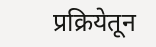प्रक्रियेतून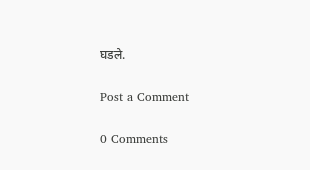घडले.

Post a Comment

0 Comments